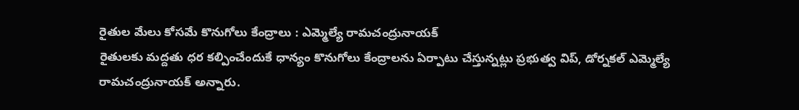రైతుల మేలు కోసమే కొనుగోలు కేంద్రాలు : ఎమ్మెల్యే రామచంద్రునాయక్
రైతులకు మద్దతు ధర కల్పించేందుకే ధాన్యం కొనుగోలు కేంద్రాలను ఏర్పాటు చేస్తున్నట్లు ప్రభుత్వ విప్, డోర్నకల్ ఎమ్మెల్యే రామచంద్రునాయక్ అన్నారు.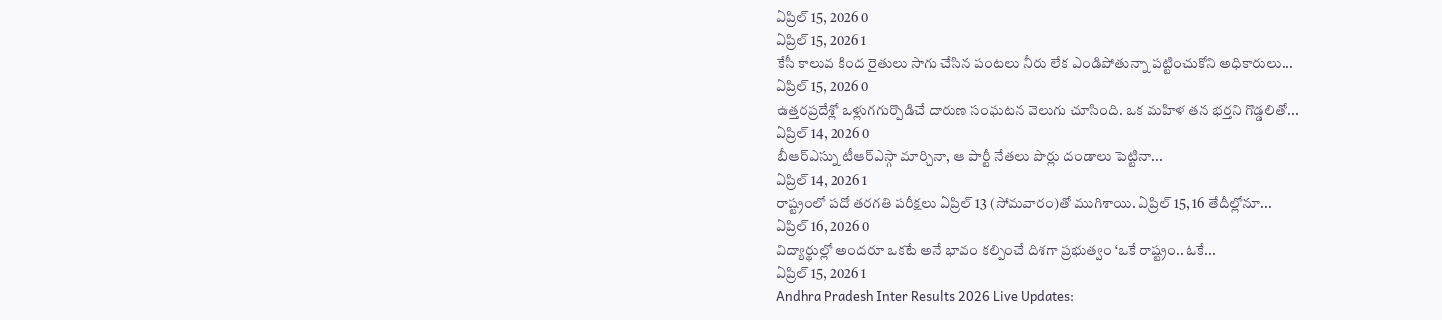ఏప్రిల్ 15, 2026 0
ఏప్రిల్ 15, 2026 1
కేసీ కాలువ కింద రైతులు సాగు చేసిన పంటలు నీరు లేక ఎండిపోతున్నా పట్టించుకోని అధికారులు...
ఏప్రిల్ 15, 2026 0
ఉత్తరప్రదేశ్లో ఒళ్లుగగుర్పొడిచే దారుణ సంఘటన వెలుగు చూసింది. ఒక మహిళ తన భర్తని గొడ్డలితో...
ఏప్రిల్ 14, 2026 0
బీఆర్ఎస్ను టీఆర్ఎస్గా మార్చినా, ఆ పార్టీ నేతలు పొర్లు దండాలు పెట్టినా...
ఏప్రిల్ 14, 2026 1
రాష్ట్రంలో పదో తరగతి పరీక్షలు ఏప్రిల్ 13 (సోమవారం)తో ముగిశాయి. ఏప్రిల్ 15, 16 తేదీల్లోనూ...
ఏప్రిల్ 16, 2026 0
విద్యార్థుల్లో అందరూ ఒకటే అనే భావం కల్పించే దిశగా ప్రభుత్వం ‘ఒకే రాష్ట్రం.. ఓకే...
ఏప్రిల్ 15, 2026 1
Andhra Pradesh Inter Results 2026 Live Updates: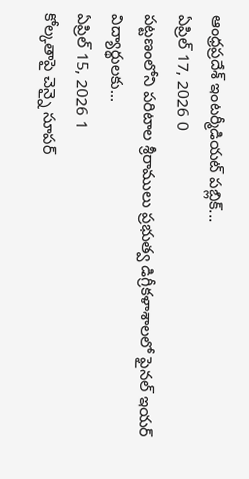ఆంధ్రప్రదేశ్ ఇంటర్మీడియట్ పబ్లిక్...
ఏప్రిల్ 17, 2026 0
పట్టణంలోని పరిటాల శ్రీరాములు ప్రభుత్వ డిగ్రీకళాశాలలో ఫైనల్ ఇయర్ విద్యార్థులకు...
ఏప్రిల్ 15, 2026 1
కోల్కతాపై చెన్నై సూపర్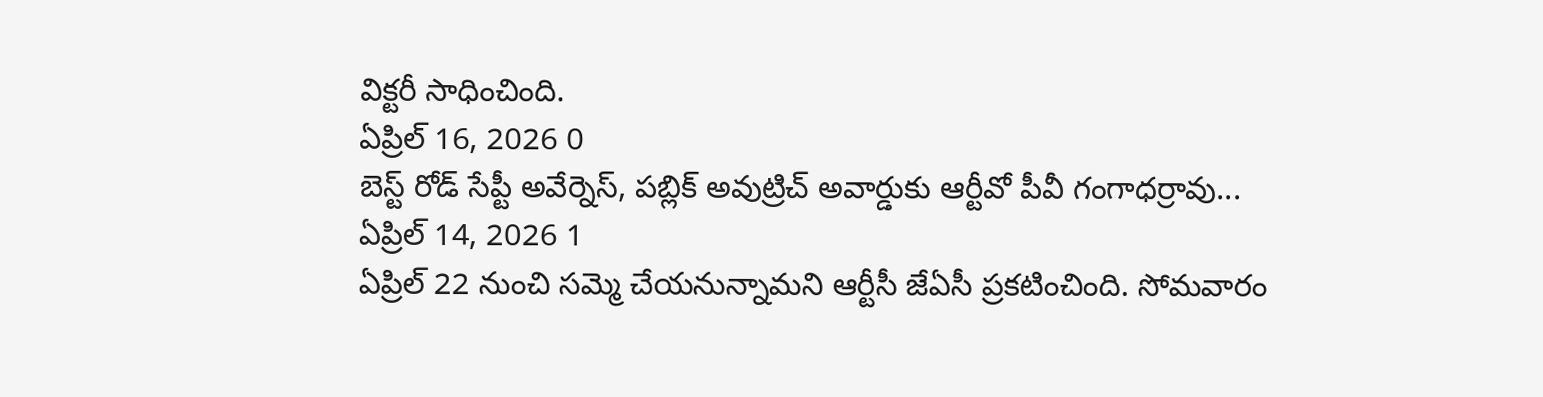విక్టరీ సాధించింది.
ఏప్రిల్ 16, 2026 0
బెస్ట్ రోడ్ సేప్టీ అవేర్నెస్, పబ్లిక్ అవుట్రిచ్ అవార్డుకు ఆర్టీవో పీవీ గంగాధర్రావు...
ఏప్రిల్ 14, 2026 1
ఏప్రిల్ 22 నుంచి సమ్మె చేయనున్నామని ఆర్టీసీ జేఏసీ ప్రకటించింది. సోమవారం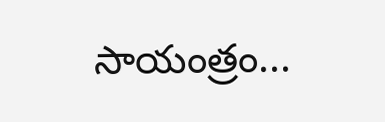సాయంత్రం...